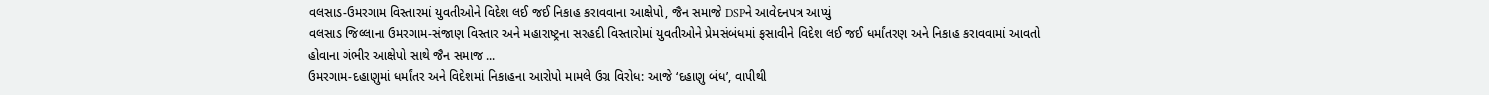વલસાડ-ઉમરગામ વિસ્તારમાં યુવતીઓને વિદેશ લઈ જઈ નિકાહ કરાવવાના આક્ષેપો, જૈન સમાજે DSPને આવેદનપત્ર આપ્યું
વલસાડ જિલ્લાના ઉમરગામ-સંજાણ વિસ્તાર અને મહારાષ્ટ્રના સરહદી વિસ્તારોમાં યુવતીઓને પ્રેમસંબંધમાં ફસાવીને વિદેશ લઈ જઈ ધર્માંતરણ અને નિકાહ કરાવવામાં આવતો હોવાના ગંભીર આક્ષેપો સાથે જૈન સમાજ ...
ઉમરગામ-દહાણુમાં ધર્માંતર અને વિદેશમાં નિકાહના આરોપો મામલે ઉગ્ર વિરોધ: આજે ‘દહાણુ બંધ’, વાપીથી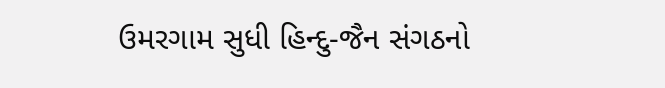ઉમરગામ સુધી હિન્દુ-જૈન સંગઠનો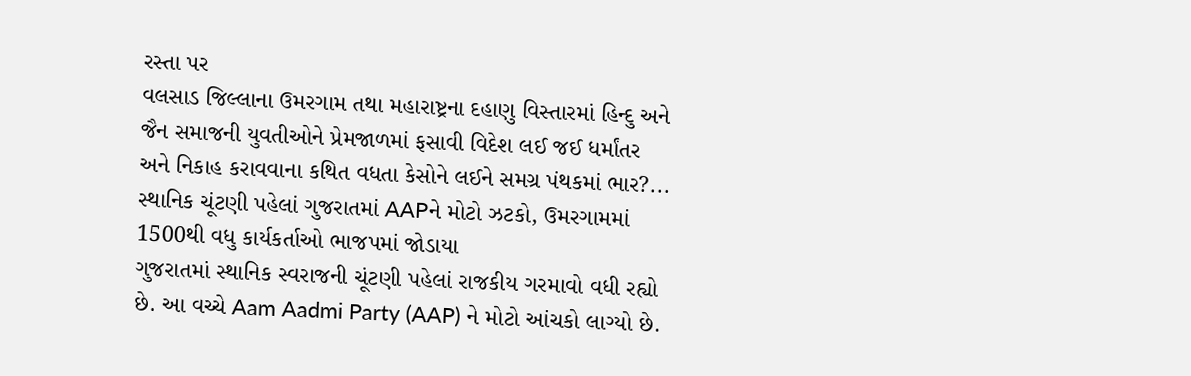રસ્તા પર
વલસાડ જિલ્લાના ઉમરગામ તથા મહારાષ્ટ્રના દહાણુ વિસ્તારમાં હિન્દુ અને જૈન સમાજની યુવતીઓને પ્રેમજાળમાં ફસાવી વિદેશ લઈ જઈ ધર્માંતર અને નિકાહ કરાવવાના કથિત વધતા કેસોને લઈને સમગ્ર પંથકમાં ભાર?...
સ્થાનિક ચૂંટણી પહેલાં ગુજરાતમાં AAPને મોટો ઝટકો, ઉમરગામમાં 1500થી વધુ કાર્યકર્તાઓ ભાજપમાં જોડાયા
ગુજરાતમાં સ્થાનિક સ્વરાજની ચૂંટણી પહેલાં રાજકીય ગરમાવો વધી રહ્યો છે. આ વચ્ચે Aam Aadmi Party (AAP) ને મોટો આંચકો લાગ્યો છે.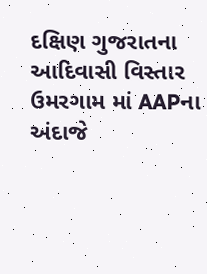દક્ષિણ ગુજરાતના આદિવાસી વિસ્તાર ઉમરગામ માં AAPના અંદાજે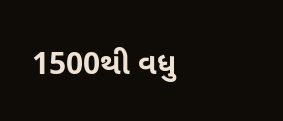1500થી વધુ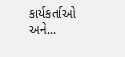કાર્યકર્તાઓ અને...